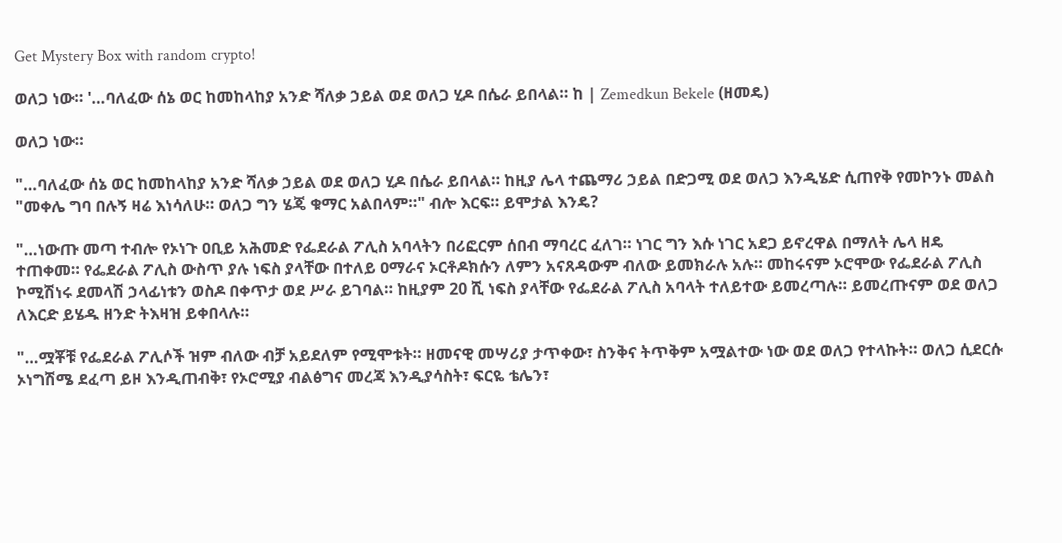Get Mystery Box with random crypto!

ወለጋ ነው። '…ባለፈው ሰኔ ወር ከመከላከያ አንድ ሻለቃ ኃይል ወደ ወለጋ ሂዶ በሴራ ይበላል። ከ | Zemedkun Bekele (ዘመዴ)

ወለጋ ነው።

"…ባለፈው ሰኔ ወር ከመከላከያ አንድ ሻለቃ ኃይል ወደ ወለጋ ሂዶ በሴራ ይበላል። ከዚያ ሌላ ተጨማሪ ኃይል በድጋሚ ወደ ወለጋ እንዲሄድ ሲጠየቅ የመኮንኑ መልስ "መቀሌ ግባ በሉኝ ዛሬ እነሳለሁ። ወለጋ ግን ሄጄ ቁማር አልበላም።" ብሎ እርፍ። ይሞታል እንዴ?

"…ነውጡ መጣ ተብሎ የኦነጉ ዐቢይ አሕመድ የፌደራል ፖሊስ አባላትን በሪፎርም ሰበብ ማባረር ፈለገ። ነገር ግን እሱ ነገር አደጋ ይኖረዋል በማለት ሌላ ዘዴ ተጠቀመ። የፌደራል ፖሊስ ውስጥ ያሉ ነፍስ ያላቸው በተለይ ዐማራና ኦርቶዶክሱን ለምን አናጸዳውም ብለው ይመክራሉ አሉ። መከሩናም ኦሮሞው የፌደራል ፖሊስ ኮሚሽነሩ ደመላሽ ኃላፊነቱን ወስዶ በቀጥታ ወደ ሥራ ይገባል። ከዚያም 20 ሺ ነፍስ ያላቸው የፌደራል ፖሊስ አባላት ተለይተው ይመረጣሉ። ይመረጡናም ወደ ወለጋ ለእርድ ይሄዱ ዘንድ ትእዛዝ ይቀበላሉ።

"…ሟቾቹ የፌደራል ፖሊሶች ዝም ብለው ብቻ አይደለም የሚሞቱት። ዘመናዊ መሣሪያ ታጥቀው፣ ስንቅና ትጥቅም አሟልተው ነው ወደ ወለጋ የተላኩት። ወለጋ ሲደርሱ ኦነግሽሜ ደፈጣ ይዞ እንዲጠብቅ፣ የኦሮሚያ ብልፅግና መረጃ እንዲያሳስት፣ ፍርዬ ቴሌን፣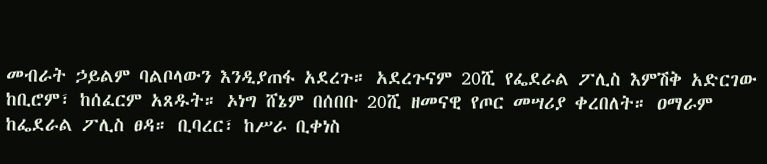መብራት ኃይልም ባልቦላውን እንዲያጠፋ አደረጉ። አደረጉናም 20ሺ የፌደራል ፖሊስ እምሽቅ አድርገው ከቢሮም፣ ከሰፈርም አጸዱት። ኦነግ ሸኔም በሰበቡ 20ሺ ዘመናዊ የጦር መሣሪያ ቀረበለት። ዐማራም ከፌደራል ፖሊስ ፀዳ። ቢባረር፣ ከሥራ ቢቀነስ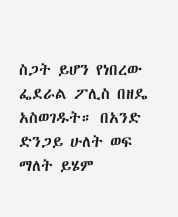ስጋት ይሆን የነበረው ፌደራል ፖሊስ በዘዴ አስወገዱት። በአንድ ድንጋይ ሁለት ወፍ ማለት ይሄም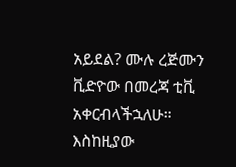አይደል? ሙሉ ረጅሙን ቪድዮው በመረጃ ቲቪ አቀርብላችኋለሁ። እስከዚያው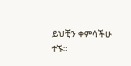ይህቺን ቀምሳችሁ ተኙ።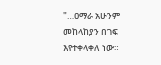"…ዐማራ አሁንም መከላከያን በገፍ እየተቀላቀለ ነው።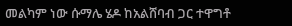መልካም ነው ሱማሌ ሄዶ ከአልሸባብ ጋር ተዋግቶ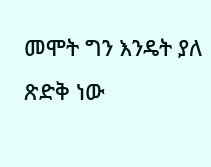መሞት ግን እንዴት ያለ ጽድቅ ነው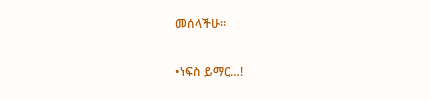መሰላችሁ።

•ነፍስ ይማር…!